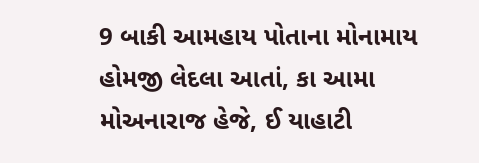9 બાકી આમહાય પોતાના મોનામાય હોમજી લેદલા આતાં, કા આમા મોઅનારાજ હેજે, ઈ યાહાટી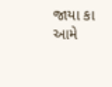જાયા કા આમે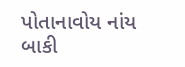પોતાનાવોય નાંય બાકી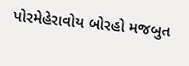પોરમેહેરાવોય બોરહો મજબુત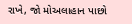રાખે, જો મોઅલાહાન પાછો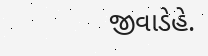જીવાડેહે.